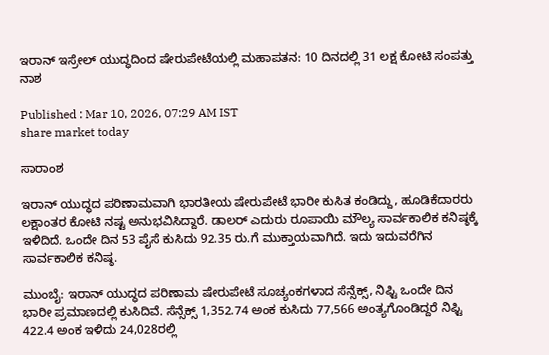ಇರಾನ್ ಇಸ್ರೇಲ್ ಯುದ್ಧದಿಂದ ಷೇರುಪೇಟೆಯಲ್ಲಿ ಮಹಾಪತನ: 10 ದಿನದಲ್ಲಿ 31 ಲಕ್ಷ ಕೋಟಿ ಸಂಪತ್ತು ನಾಶ

Published : Mar 10, 2026, 07:29 AM IST
share market today

ಸಾರಾಂಶ

ಇರಾನ್ ಯುದ್ಧದ ಪರಿಣಾಮವಾಗಿ ಭಾರತೀಯ ಷೇರುಪೇಟೆ ಭಾರೀ ಕುಸಿತ ಕಂಡಿದ್ದು, ಹೂಡಿಕೆದಾರರು ಲಕ್ಷಾಂತರ ಕೋಟಿ ನಷ್ಟ ಅನುಭವಿಸಿದ್ದಾರೆ. ಡಾಲರ್ ಎದುರು ರೂಪಾಯಿ ಮೌಲ್ಯ ಸಾರ್ವಕಾಲಿಕ ಕನಿಷ್ಠಕ್ಕೆ ಇಳಿದಿದೆ. ಒಂದೇ ದಿನ 53 ಪೈಸೆ ಕುಸಿದು 92.35 ರು.ಗೆ ಮುಕ್ತಾಯವಾಗಿದೆ. ಇದು ಇದುವರೆಗಿನ ಸಾರ್ವಕಾಲಿಕ ಕನಿಷ್ಠ.

ಮುಂಬೈ: ಇರಾನ್ ಯುದ್ಧದ ಪರಿಣಾಮ ಷೇರುಪೇಟೆ ಸೂಚ್ಯಂಕಗಳಾದ ಸೆನ್ಸೆಕ್ಸ್, ನಿಫ್ಟಿ ಒಂದೇ ದಿನ ಭಾರೀ ಪ್ರಮಾಣದಲ್ಲಿ ಕುಸಿದಿವೆ. ಸೆನ್ಸೆಕ್ಸ್ 1,352.74 ಅಂಕ ಕುಸಿದು 77,566 ಅಂತ್ಯಗೊಂಡಿದ್ದರೆ ನಿಫ್ಟಿ 422.4 ಅಂಕ ಇಳಿದು 24,028ರಲ್ಲಿ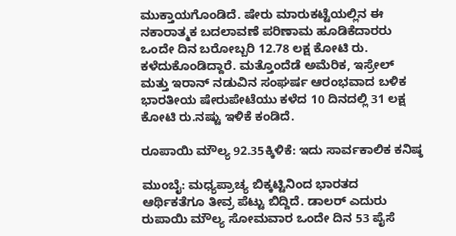ಮುಕ್ತಾಯಗೊಂಡಿದೆ. ಷೇರು ಮಾರುಕಟ್ಟೆಯಲ್ಲಿನ ಈ ನಕಾರಾತ್ಮಕ ಬದಲಾವಣೆ ಪರಿಣಾಮ ಹೂಡಿಕೆದಾರರು ಒಂದೇ ದಿನ ಬರೋಬ್ಬರಿ 12.78 ಲಕ್ಷ ಕೋಟಿ ರು. ಕಳೆದುಕೊಂಡಿದ್ದಾರೆ. ಮತ್ತೊಂದೆಡೆ ಅಮೆರಿಕ, ಇಸ್ರೇಲ್ ಮತ್ತು ಇರಾನ್ ನಡುವಿನ ಸಂಘರ್ಷ ಆರಂಭವಾದ ಬಳಿಕ ಭಾರತೀಯ ಷೇರುಪೇಟೆಯು ಕಳೆದ 10 ದಿನದಲ್ಲಿ 31 ಲಕ್ಷ ಕೋಟಿ ರು.ನಷ್ಟು ಇಳಿಕೆ ಕಂಡಿದೆ.

ರೂಪಾಯಿ ಮೌಲ್ಯ 92.35ಕ್ಕಿಳಿಕೆ: ಇದು ಸಾರ್ವಕಾಲಿಕ ಕನಿಷ್ಠ

ಮುಂಬೈ: ಮಧ್ಯಪ್ರಾಚ್ಯ ಬಿಕ್ಕಟ್ಟಿನಿಂದ ಭಾರತದ ಆರ್ಥಿಕತೆಗೂ ತೀವ್ರ ಪೆಟ್ಟು ಬಿದ್ದಿದೆ. ಡಾಲ‌ರ್ ಎದುರು ರುಪಾಯಿ ಮೌಲ್ಯ ಸೋಮವಾರ ಒಂದೇ ದಿನ 53 ಪೈಸೆ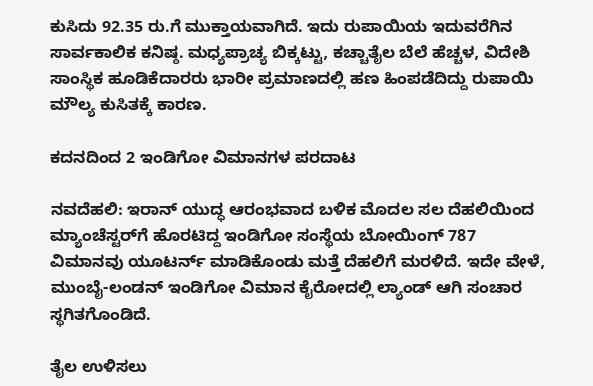ಕುಸಿದು 92.35 ರು.ಗೆ ಮುಕ್ತಾಯವಾಗಿದೆ. ಇದು ರುಪಾಯಿಯ ಇದುವರೆಗಿನ ಸಾರ್ವಕಾಲಿಕ ಕನಿಷ್ಠ. ಮಧ್ಯಪ್ರಾಚ್ಯ ಬಿಕ್ಕಟ್ಟು, ಕಚ್ಚಾತೈಲ ಬೆಲೆ ಹೆಚ್ಚಳ, ವಿದೇಶಿ ಸಾಂಸ್ಥಿಕ ಹೂಡಿಕೆದಾರರು ಭಾರೀ ಪ್ರಮಾಣದಲ್ಲಿ ಹಣ ಹಿಂಪಡೆದಿದ್ದು ರುಪಾಯಿ ಮೌಲ್ಯ ಕುಸಿತಕ್ಕೆ ಕಾರಣ.

ಕದನದಿಂದ 2 ಇಂಡಿಗೋ ವಿಮಾನಗಳ ಪರದಾಟ

ನವದೆಹಲಿ: ಇರಾನ್ ಯುದ್ಧ ಆರಂಭವಾದ ಬಳಿಕ ಮೊದಲ ಸಲ ದೆಹಲಿಯಿಂದ ಮ್ಯಾಂಚೆಸ್ಟರ್‌ಗೆ ಹೊರಟಿದ್ದ ಇಂಡಿಗೋ ಸಂಸ್ಥೆಯ ಬೋಯಿಂಗ್ 787 ವಿಮಾನವು ಯೂಟರ್ನ್ ಮಾಡಿಕೊಂಡು ಮತ್ತೆ ದೆಹಲಿಗೆ ಮರಳಿದೆ. ಇದೇ ವೇಳೆ, ಮುಂಬೈ-ಲಂಡನ್ ಇಂಡಿಗೋ ವಿಮಾನ ಕೈರೋದಲ್ಲಿ ಲ್ಯಾಂಡ್‌ ಆಗಿ ಸಂಚಾರ ಸ್ಥಗಿತಗೊಂಡಿದೆ.

ತೈಲ ಉಳಿಸಲು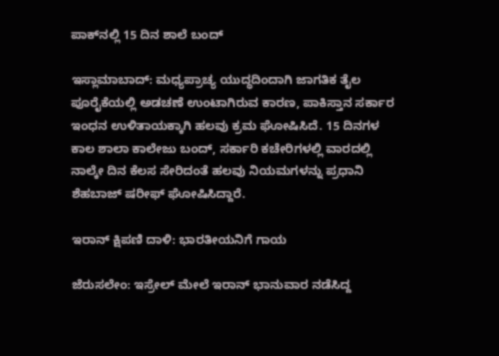ಪಾಕ್‌ನಲ್ಲಿ 15 ದಿನ ಶಾಲೆ ಬಂದ್

ಇಸ್ಲಾಮಾಬಾದ್‌: ಮಧ್ಯಪ್ರಾಚ್ಯ ಯುದ್ಧದಿಂದಾಗಿ ಜಾಗತಿಕ ತೈಲ ಪೂರೈಕೆಯಲ್ಲಿ ಅಡಚಣೆ ಉಂಟಾಗಿರುವ ಕಾರಣ, ಪಾಕಿಸ್ತಾನ ಸರ್ಕಾರ ಇಂಧನ ಉಳಿತಾಯಕ್ಕಾಗಿ ಹಲವು ಕ್ರಮ ಘೋಷಿಸಿದೆ. 15 ದಿನಗಳ ಕಾಲ ಶಾಲಾ ಕಾಲೇಜು ಬಂದ್‌, ಸರ್ಕಾರಿ ಕಚೇರಿಗಳಲ್ಲಿ ವಾರದಲ್ಲಿ ನಾಲ್ಕೇ ದಿನ ಕೆಲಸ ಸೇರಿದಂತೆ ಹಲವು ನಿಯಮಗಳನ್ನು ಪ್ರಧಾನಿ ಶೆಹಬಾಜ್ ಷರೀಫ್‌ ಘೋಷಿಸಿದ್ದಾರೆ.

ಇರಾನ್ ಕ್ಷಿಪಣಿ ದಾಳಿ: ಭಾರತೀಯನಿಗೆ ಗಾಯ

ಜೆರುಸಲೇಂ: ಇಸ್ರೇಲ್ ಮೇಲೆ ಇರಾನ್ ಭಾನುವಾರ ನಡೆಸಿದ್ದ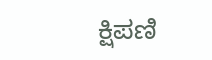ಕ್ಷಿಪಣಿ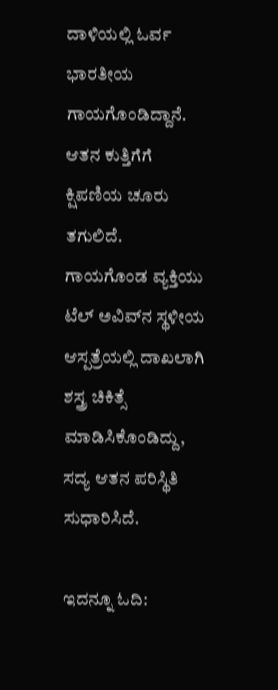ದಾಳಿಯಲ್ಲಿ ಓರ್ವ ಭಾರತೀಯ ಗಾಯಗೊಂಡಿದ್ದಾನೆ. ಆತನ ಕುತ್ತಿಗೆಗೆ ಕ್ಷಿಪಣಿಯ ಚೂರು ತಗುಲಿದೆ. ಗಾಯಗೊಂಡ ವ್ಯಕ್ತಿಯು ಟೆಲ್ ಅವಿವ್‌ನ ಸ್ಥಳೀಯ ಆಸ್ಪತ್ರೆಯಲ್ಲಿ ದಾಖಲಾಗಿ ಶಸ್ತ್ರ ಚಿಕಿತ್ಸೆ ಮಾಡಿಸಿಕೊಂಡಿದ್ದು, ಸದ್ಯ ಆತನ ಪರಿಸ್ಥಿತಿ ಸುಧಾರಿಸಿದೆ.

ಇದನ್ನೂ ಓದಿ: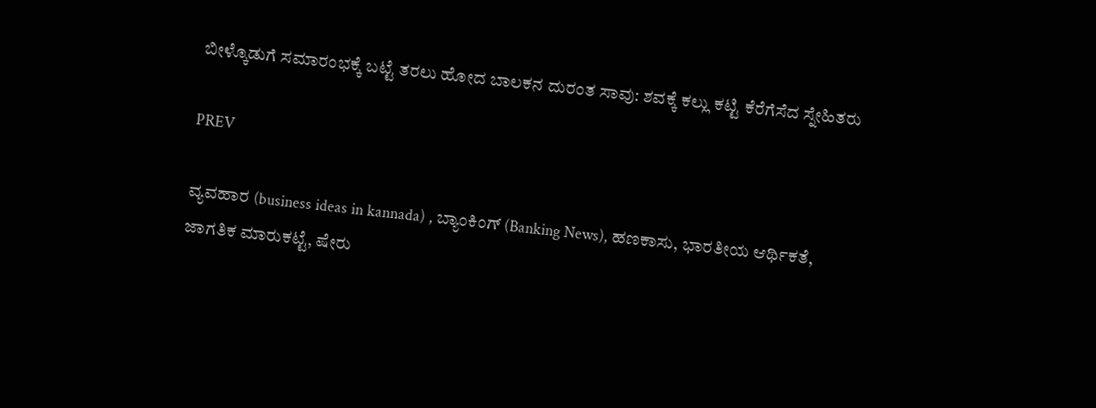ಬೀಳ್ಕೊಡುಗೆ ಸಮಾರಂಭಕ್ಕೆ ಬಟ್ಟೆ ತರಲು ಹೋದ ಬಾಲಕನ ದುರಂತ ಸಾವು: ಶವಕ್ಕೆ ಕಲ್ಲು ಕಟ್ಟಿ ಕೆರೆಗೆಸೆದ ಸ್ನೇಹಿತರು

PREV

ವ್ಯವಹಾರ (business ideas in kannada) , ಬ್ಯಾಂಕಿಂಗ್ (Banking News), ಹಣಕಾಸು, ಭಾರತೀಯ ಆರ್ಥಿಕತೆ, ಜಾಗತಿಕ ಮಾರುಕಟ್ಟೆ, ಷೇರು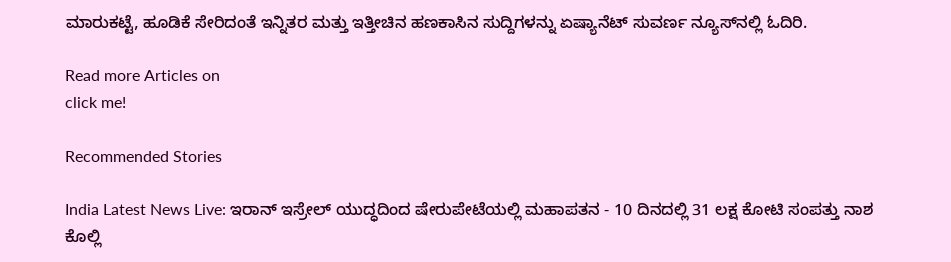ಮಾರುಕಟ್ಟೆ, ಹೂಡಿಕೆ ಸೇರಿದಂತೆ ಇನ್ನಿತರ ಮತ್ತು ಇತ್ತೀಚಿನ ಹಣಕಾಸಿನ ಸುದ್ದಿಗಳನ್ನು ಏಷ್ಯಾನೆಟ್ ಸುವರ್ಣ ನ್ಯೂಸ್‌ನಲ್ಲಿ ಓದಿರಿ.

Read more Articles on
click me!

Recommended Stories

India Latest News Live: ಇರಾನ್ ಇಸ್ರೇಲ್ ಯುದ್ಧದಿಂದ ಷೇರುಪೇಟೆಯಲ್ಲಿ ಮಹಾಪತನ - 10 ದಿನದಲ್ಲಿ 31 ಲಕ್ಷ ಕೋಟಿ ಸಂಪತ್ತು ನಾಶ
ಕೊಲ್ಲಿ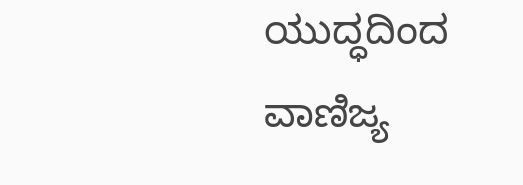ಯುದ್ಧದಿಂದ ವಾಣಿಜ್ಯ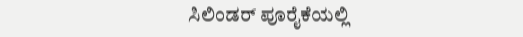ಸಿಲಿಂಡರ್‌ ಪೂರೈಕೆಯಲ್ಲಿ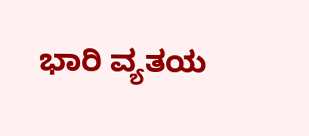ಭಾರಿ ವ್ಯತಯ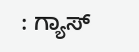: ಗ್ಯಾಸ್‌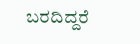ಬರದಿದ್ದರೆ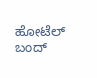ಹೋಟೆಲ್‌ ಬಂದ್‌